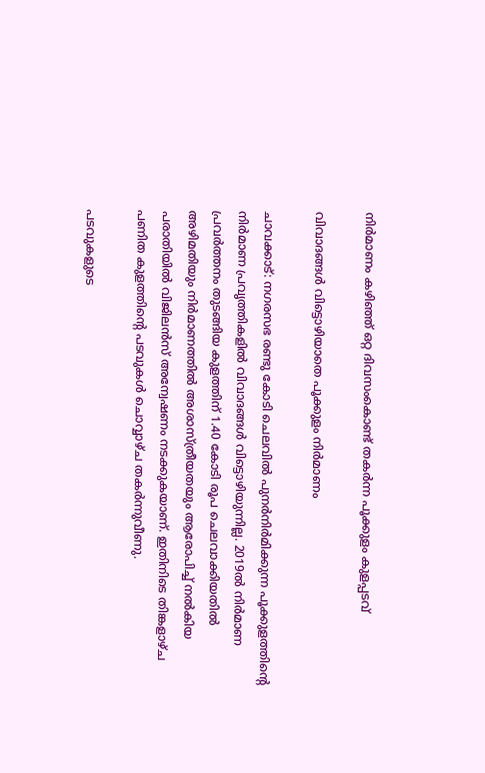നിർമാണം കഴിഞ്ഞ് ഒറ്റ ദിവസംകൊണ്ട് തകർന്ന പൂക്കുളം കുളപ്പടവ്

വിവാദങ്ങൾ വിട്ടൊഴിയാതെ പൂക്കുളം നിർമാണം

ചാവക്കാട്: നഗരസഭ രണ്ടു കോടി ചെലവിൽ പുനർനിർമിക്കുന്ന പൂക്കുളത്തിന്റെ നിർമാണ പ്രവൃത്തികളിൽ വിവാദങ്ങൾ വിട്ടൊഴിയുന്നില്ല. 2019ൽ നിർമാണ പ്രവർത്തനം തുടങ്ങിയ കുളത്തിന് 1.40 കോടി രൂപ ചെലവാക്കിയതിൽ അഴിമതിയും നിർമാണത്തിൽ അശാസ്ത്രീയതയും ആരോപിച്ച് നൽകിയ പരാതിയിൽ വിജിലൻസ് അന്വേഷണം നടക്കുകയാണ്. ഇതിനിടെ തിങ്കളാഴ്ച പണിത കുളത്തിന്റെ പടവുകൾ ചൊവ്വാഴ്ച തകർന്നുവീണു.

പടവുകളുടെ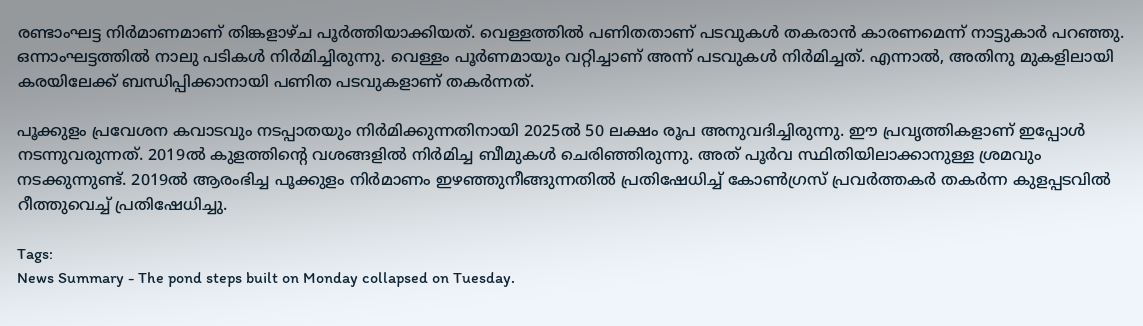രണ്ടാംഘട്ട നിർമാണമാണ് തിങ്കളാഴ്ച പൂർത്തിയാക്കിയത്. വെള്ളത്തിൽ പണിതതാണ് പടവുകൾ തകരാൻ കാരണമെന്ന് നാട്ടുകാർ പറഞ്ഞു. ഒന്നാംഘട്ടത്തിൽ നാലു പടികൾ നിർമിച്ചിരുന്നു. വെള്ളം പൂർണമായും വറ്റിച്ചാണ് അന്ന് പടവുകൾ നിർമിച്ചത്. എന്നാൽ, അതിനു മുകളിലായി കരയിലേക്ക് ബന്ധിപ്പിക്കാനായി പണിത പടവുകളാണ് തകർന്നത്.

പൂക്കുളം പ്രവേശന കവാടവും നടപ്പാതയും നിർമിക്കുന്നതിനായി 2025ൽ 50 ലക്ഷം രൂപ അനുവദിച്ചിരുന്നു. ഈ പ്രവൃത്തികളാണ് ഇപ്പോൾ നടന്നുവരുന്നത്. 2019ൽ കുളത്തിന്റെ വശങ്ങളിൽ നിർമിച്ച ബീമുകൾ ചെരിഞ്ഞിരുന്നു. അത് പൂർവ സ്ഥിതിയിലാക്കാനുള്ള ശ്രമവും നടക്കുന്നുണ്ട്. 2019ൽ ആരംഭിച്ച പൂക്കുളം നിർമാണം ഇഴഞ്ഞുനീങ്ങുന്നതിൽ പ്രതിഷേധിച്ച് കോൺഗ്രസ് പ്രവർത്തകർ തകർന്ന കുളപ്പടവിൽ റീത്തുവെച്ച് പ്രതിഷേധിച്ചു.

Tags:
News Summary - The pond steps built on Monday collapsed on Tuesday.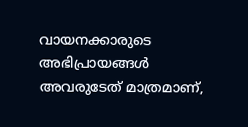വായനക്കാരുടെ അഭിപ്രായങ്ങള്‍ അവരുടേത് മാത്രമാണ്,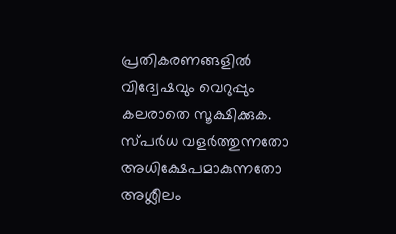പ്രതികരണങ്ങളിൽ വിദ്വേഷവും വെറുപ്പും കലരാതെ സൂക്ഷിക്കുക. സ്പർധ വളർത്തുന്നതോ അധിക്ഷേപമാകുന്നതോ അശ്ലീലം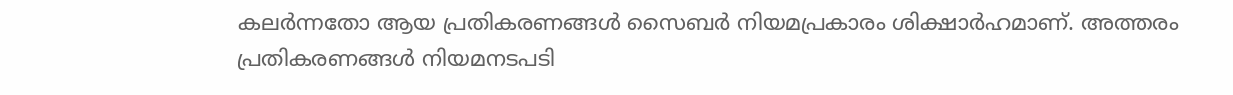കലർന്നതോ ആയ പ്രതികരണങ്ങൾ സൈബർ നിയമപ്രകാരം ശിക്ഷാർഹമാണ്. അത്തരം പ്രതികരണങ്ങൾ നിയമനടപടി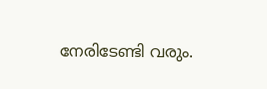നേരിടേണ്ടി വരും.